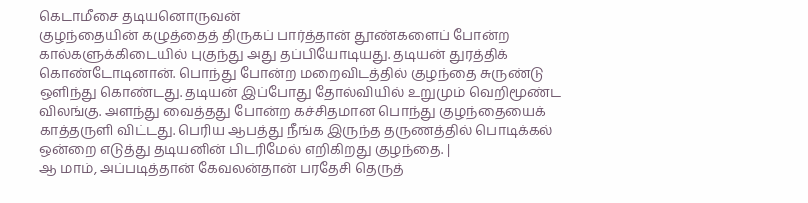கெடாமீசை தடியனொருவன்
குழந்தையின் கழுத்தைத் திருகப் பார்த்தான் தூண்களைப் போன்ற கால்களுக்கிடையில் புகுந்து அது தப்பியோடியது. தடியன் துரத்திக் கொண்டோடினான். பொந்து போன்ற மறைவிடத்தில் குழந்தை சுருண்டு ஒளிந்து கொண்டது. தடியன் இப்போது தோல்வியில் உறுமும் வெறிமூண்ட விலங்கு. அளந்து வைத்தது போன்ற கச்சிதமான பொந்து குழந்தையைக் காத்தருளி விட்டது. பெரிய ஆபத்து நீங்க இருந்த தருணத்தில் பொடிக்கல் ஒன்றை எடுத்து தடியனின் பிடரிமேல் எறிகிறது குழந்தை. |
ஆ மாம், அப்படித்தான் கேவலன்தான் பரதேசி தெருத்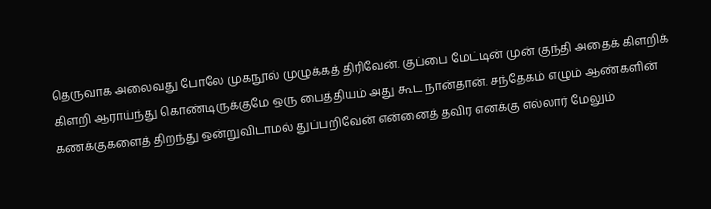தெருவாக அலைவது போலே முகநூல் முழுக்கத் திரிவேன். குப்பை மேட்டின் முன் குந்தி அதைக் கிளறிக் கிளறி ஆராய்ந்து கொண்டிருக்குமே ஒரு பைத்தியம் அது கூட நான்தான். சந்தேகம் எழும் ஆண்களின் கணக்குகளைத் திறந்து ஒன்றுவிடாமல் துப்பறிவேன் என்னைத் தவிர எனக்கு எல்லார் மேலும்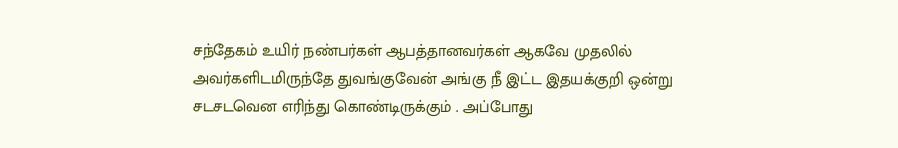சந்தேகம் உயிர் நண்பர்கள் ஆபத்தானவர்கள் ஆகவே முதலில் அவர்களிடமிருந்தே துவங்குவேன் அங்கு நீ இட்ட இதயக்குறி ஒன்று சடசடவென எரிந்து கொண்டிருக்கும் . அப்போது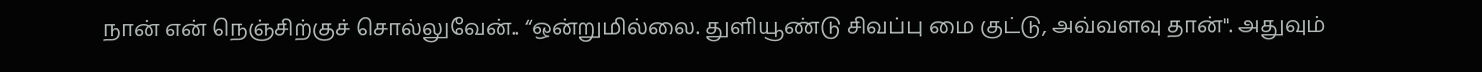நான் என் நெஞ்சிற்குச் சொல்லுவேன்.. “ஒன்றுமில்லை. துளியூண்டு சிவப்பு மை குட்டு, அவ்வளவு தான்". அதுவும்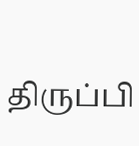திருப்பி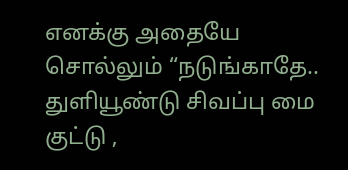எனக்கு அதையே சொல்லும் “நடுங்காதே.. துளியூண்டு சிவப்பு மை குட்டு ,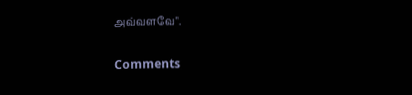அவ்வளவே".

Comments